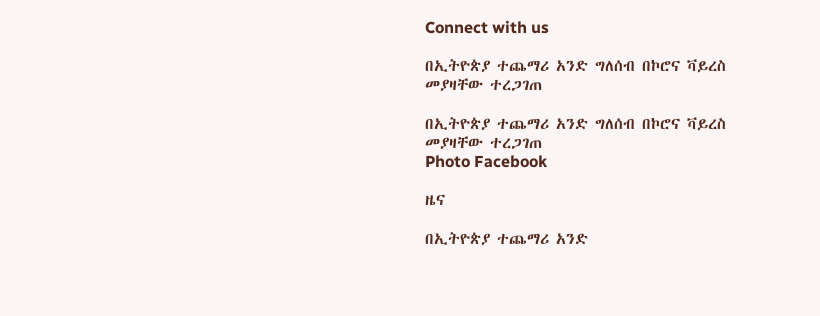Connect with us

በኢትዮጵያ ተጨማሪ አንድ ግለሰብ በኮሮና ቫይረስ መያዛቸው ተረጋገጠ

በኢትዮጵያ ተጨማሪ አንድ ግለሰብ በኮሮና ቫይረስ መያዛቸው ተረጋገጠ
Photo Facebook

ዜና

በኢትዮጵያ ተጨማሪ አንድ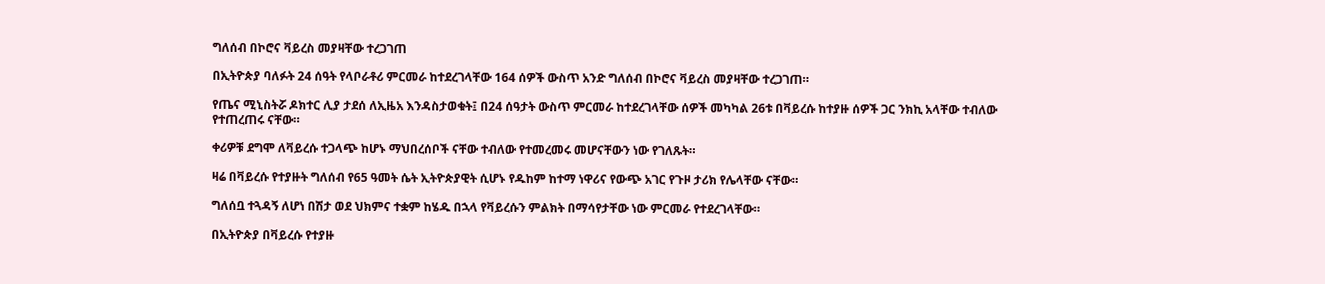ግለሰብ በኮሮና ቫይረስ መያዛቸው ተረጋገጠ

በኢትዮጵያ ባለፉት 24 ሰዓት የላቦራቶሪ ምርመራ ከተደረገላቸው 164 ሰዎች ውስጥ አንድ ግለሰብ በኮሮና ቫይረስ መያዛቸው ተረጋገጠ።

የጤና ሚኒስትሯ ዶክተር ሊያ ታደሰ ለኢዜአ እንዳስታወቁት፤ በ24 ሰዓታት ውስጥ ምርመራ ከተደረገላቸው ሰዎች መካካል 26ቱ በቫይረሱ ከተያዙ ሰዎች ጋር ንክኪ አላቸው ተብለው የተጠረጠሩ ናቸው።

ቀሪዎቹ ደግሞ ለቫይረሱ ተጋላጭ ከሆኑ ማህበረሰቦች ናቸው ተብለው የተመረመሩ መሆናቸውን ነው የገለጹት።

ዛሬ በቫይረሱ የተያዙት ግለሰብ የ65 ዓመት ሴት ኢትዮጵያዊት ሲሆኑ የዱከም ከተማ ነዋሪና የውጭ አገር የጉዞ ታሪክ የሌላቸው ናቸው።

ግለሰቧ ተጓዳኝ ለሆነ በሽታ ወደ ህክምና ተቋም ከሄዱ በኋላ የቫይረሱን ምልክት በማሳየታቸው ነው ምርመራ የተደረገላቸው።

በኢትዮጵያ በቫይረሱ የተያዙ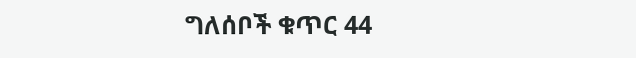ግለሰቦች ቁጥር 44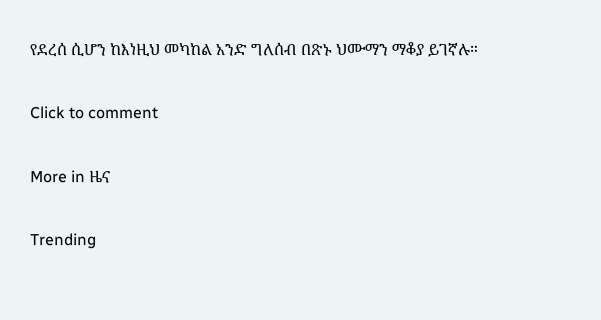የደረሰ ሲሆን ከእነዚህ መካከል አንድ ግለሰብ በጽኑ ህሙማን ማቆያ ይገኛሉ።

Click to comment

More in ዜና

Trending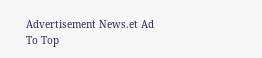Advertisement News.et Ad
To Top